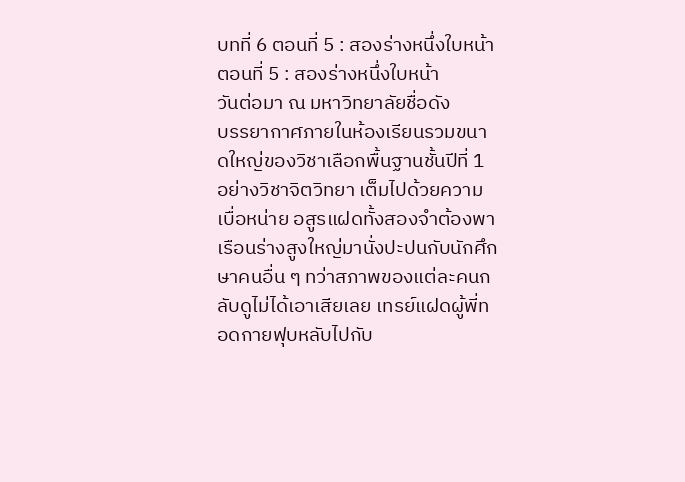บทที่ 6 ตอนที่ 5 : สองร่างหนึ่งใบหน้า
ตอนที่ 5 : สองร่างหนึ่งใบหน้า
วันต่อมา ณ มหาวิทยาลัยชื่อดัง
บรรยากาศภายในห้องเรียนรวมขนาดใหญ่ของวิชาเลือกพื้นฐานชั้นปีที่ 1 อย่างวิชาจิตวิทยา เต็มไปด้วยความเบื่อหน่าย อสูรแฝดทั้งสองจำต้องพาเรือนร่างสูงใหญ่มานั่งปะปนกับนักศึกษาคนอื่น ๆ ทว่าสภาพของแต่ละคนกลับดูไม่ได้เอาเสียเลย เทรย์แฝดผู้พี่ทอดกายฟุบหลับไปกับ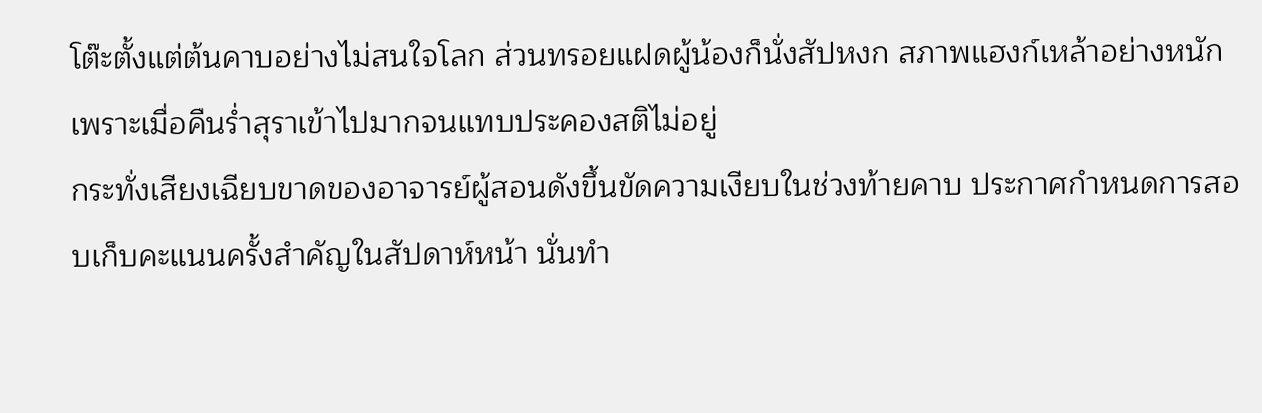โต๊ะตั้งแต่ต้นคาบอย่างไม่สนใจโลก ส่วนทรอยแฝดผู้น้องก็นั่งสัปหงก สภาพแฮงก์เหล้าอย่างหนักเพราะเมื่อคืนร่ำสุราเข้าไปมากจนแทบประคองสติไม่อยู่
กระทั่งเสียงเฉียบขาดของอาจารย์ผู้สอนดังขึ้นขัดความเงียบในช่วงท้ายคาบ ประกาศกำหนดการสอบเก็บคะแนนครั้งสำคัญในสัปดาห์หน้า นั่นทำ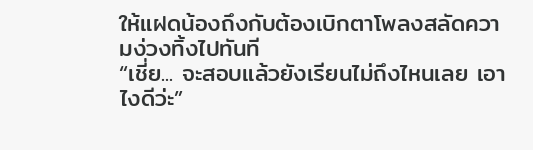ให้แฝดน้องถึงกับต้องเบิกตาโพลงสลัดความง่วงทิ้งไปทันที
“เชี่ย... จะสอบแล้วยังเรียนไม่ถึงไหนเลย เอาไงดีว่ะ”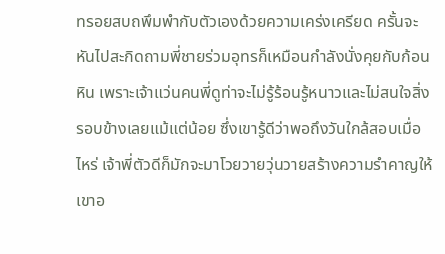ทรอยสบถพึมพำกับตัวเองด้วยความเคร่งเครียด ครั้นจะหันไปสะกิดถามพี่ชายร่วมอุทรก็เหมือนกำลังนั่งคุยกับก้อนหิน เพราะเจ้าแว่นคนพี่ดูท่าจะไม่รู้ร้อนรู้หนาวและไม่สนใจสิ่งรอบข้างเลยแม้แต่น้อย ซึ่งเขารู้ดีว่าพอถึงวันใกล้สอบเมื่อไหร่ เจ้าพี่ตัวดีก็มักจะมาโวยวายวุ่นวายสร้างความรำคาญให้เขาอ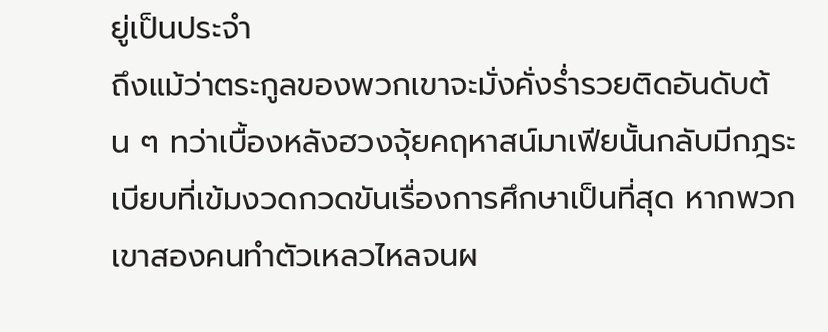ยู่เป็นประจำ
ถึงแม้ว่าตระกูลของพวกเขาจะมั่งคั่งร่ำรวยติดอันดับต้น ๆ ทว่าเบื้องหลังฮวงจุ้ยคฤหาสน์มาเฟียนั้นกลับมีกฎระเบียบที่เข้มงวดกวดขันเรื่องการศึกษาเป็นที่สุด หากพวกเขาสองคนทำตัวเหลวไหลจนผ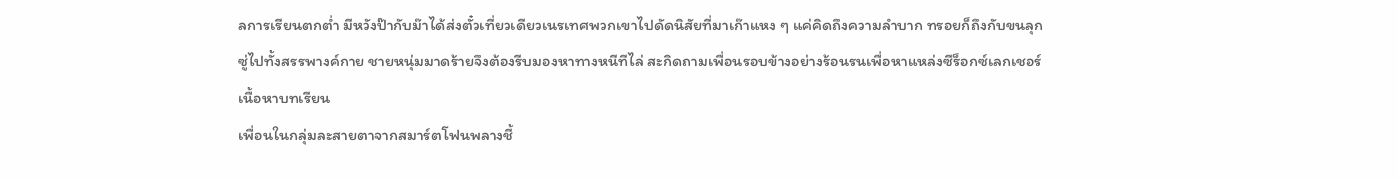ลการเรียนตกต่ำ มีหวังป๊ากับม๊าได้ส่งตั๋วเที่ยวเดียวเนรเทศพวกเขาไปดัดนิสัยที่มาเก๊าแหง ๆ แค่คิดถึงความลำบาก ทรอยก็ถึงกับขนลุกซู่ไปทั้งสรรพางค์กาย ชายหนุ่มมาดร้ายจึงต้องรีบมองหาทางหนีทีไล่ สะกิดถามเพื่อนรอบข้างอย่างร้อนรนเพื่อหาแหล่งซีร็อกซ์เลกเชอร์เนื้อหาบทเรียน
เพื่อนในกลุ่มละสายตาจากสมาร์ตโฟนพลางชี้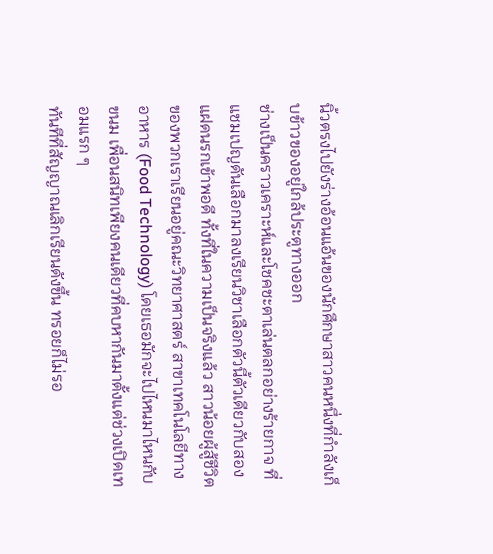นิ้วตรงไปยังร่างอ้อนแอ้นของนักศึกษาสาวคนหนึ่งที่กำลังเก็บข้าวของอยู่ใกล้ประตูทางออก
ช่างเป็นคราวเคราะห์และโชคชะตาเล่นตลกอย่างร้ายกาจ ที่แชมเปญดันเลือกมาลงเรียนวิชาเลือกตัวนี้ตัวเดียวกับสองแฝดนรกเข้าพอดี ทั้งที่ในความเป็นจริงแล้ว สาวน้อยผู้สู้ชีวิตของพวกเราเรียนอยู่คณะวิทยาศาสตร์ สาขาเทคโนโลยีทางอาหาร (Food Technology) โดยเธอมักจะไปไหนมาไหนกับ ขนม เพื่อนสนิทเพียงคนเดียวที่คบหากันมาตั้งแต่ช่วงเปิดเทอมแรก ๆ
ทันทีที่สัญญาณเลิกเรียนดังขึ้น ทรอยก็ไม่รอ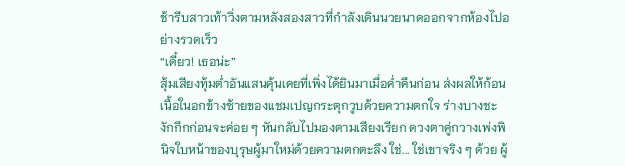ช้ารีบสาวเท้าวิ่งตามหลังสองสาวที่กำลังเดินนวยนาดออกจากห้องไปอย่างรวดเร็ว
“เดี๋ยว! เธอน่ะ”
สุ้มเสียงทุ้มต่ำอันแสนคุ้นเคยที่เพิ่งได้ยินมาเมื่อค่ำคืนก่อน ส่งผลให้ก้อนเนื้อในอกข้างซ้ายของแชมเปญกระตุกวูบด้วยความตกใจ ร่างบางชะงักกึกก่อนจะค่อย ๆ หันกลับไปมองตามเสียงเรียก ดวงตาคู่กวางเพ่งพินิจใบหน้าของบุรุษผู้มาใหม่ด้วยความตกตะลึง ใช่... ใช่เขาจริง ๆ ด้วย ผู้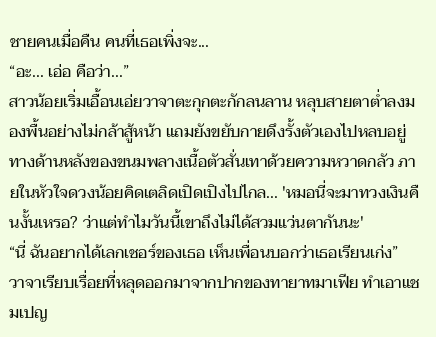ชายคนเมื่อคืน คนที่เธอเพิ่งจะ...
“อะ... เอ่อ คือว่า...”
สาวน้อยเริ่มเอื้อนเอ่ยวาจาตะกุกตะกักลนลาน หลุบสายตาต่ำลงมองพื้นอย่างไม่กล้าสู้หน้า แถมยังขยับกายดึงรั้งตัวเองไปหลบอยู่ทางด้านหลังของขนมพลางเนื้อตัวสั่นเทาด้วยความหวาดกลัว ภายในหัวใจดวงน้อยคิดเตลิดเปิดเปิงไปไกล... 'หมอนี่จะมาทวงเงินคืนงั้นเหรอ? ว่าแต่ทำไมวันนี้เขาถึงไม่ได้สวมแว่นตากันนะ'
“นี่ ฉันอยากได้เลกเชอร์ของเธอ เห็นเพื่อนบอกว่าเธอเรียนเก่ง”
วาจาเรียบเรื่อยที่หลุดออกมาจากปากของทายาทมาเฟีย ทำเอาแชมเปญ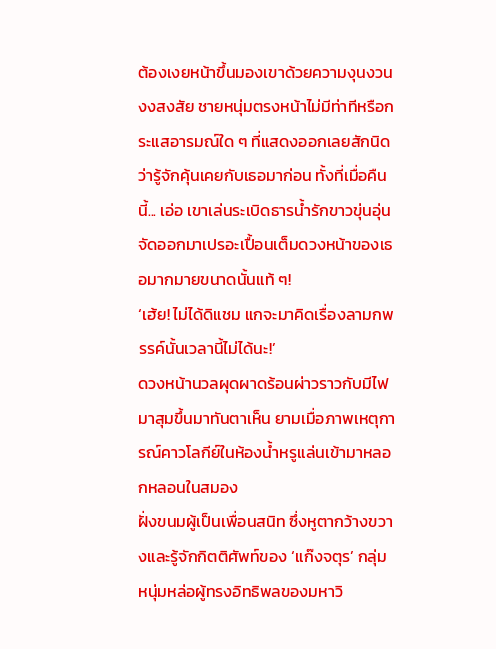ต้องเงยหน้าขึ้นมองเขาด้วยความงุนงวนงงสงสัย ชายหนุ่มตรงหน้าไม่มีท่าทีหรือกระแสอารมณ์ใด ๆ ที่แสดงออกเลยสักนิดว่ารู้จักคุ้นเคยกับเธอมาก่อน ทั้งที่เมื่อคืนนี้... เอ่อ เขาเล่นระเบิดธารน้ำรักขาวขุ่นอุ่นจัดออกมาเปรอะเปื้อนเต็มดวงหน้าของเธอมากมายขนาดนั้นแท้ ๆ!
‘เฮ้ย! ไม่ได้ดิแชม แกจะมาคิดเรื่องลามกพรรค์นั้นเวลานี้ไม่ได้นะ!’
ดวงหน้านวลผุดผาดร้อนผ่าวราวกับมีไฟมาสุมขึ้นมาทันตาเห็น ยามเมื่อภาพเหตุการณ์คาวโลกีย์ในห้องน้ำหรูแล่นเข้ามาหลอกหลอนในสมอง
ฝั่งขนมผู้เป็นเพื่อนสนิท ซึ่งหูตากว้างขวางและรู้จักกิตติศัพท์ของ ‘แก๊งจตุร’ กลุ่มหนุ่มหล่อผู้ทรงอิทธิพลของมหาวิ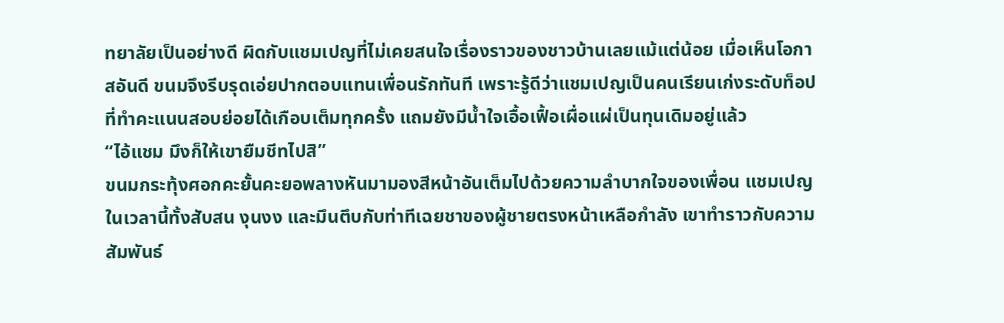ทยาลัยเป็นอย่างดี ผิดกับแชมเปญที่ไม่เคยสนใจเรื่องราวของชาวบ้านเลยแม้แต่น้อย เมื่อเห็นโอกาสอันดี ขนมจึงรีบรุดเอ่ยปากตอบแทนเพื่อนรักทันที เพราะรู้ดีว่าแชมเปญเป็นคนเรียนเก่งระดับท็อปที่ทำคะแนนสอบย่อยได้เกือบเต็มทุกครั้ง แถมยังมีน้ำใจเอื้อเฟื้อเผื่อแผ่เป็นทุนเดิมอยู่แล้ว
“ไอ้แชม มึงก็ให้เขายืมชีทไปสิ”
ขนมกระทุ้งศอกคะยั้นคะยอพลางหันมามองสีหน้าอันเต็มไปด้วยความลำบากใจของเพื่อน แชมเปญในเวลานี้ทั้งสับสน งุนงง และมึนตึบกับท่าทีเฉยชาของผู้ชายตรงหน้าเหลือกำลัง เขาทำราวกับความสัมพันธ์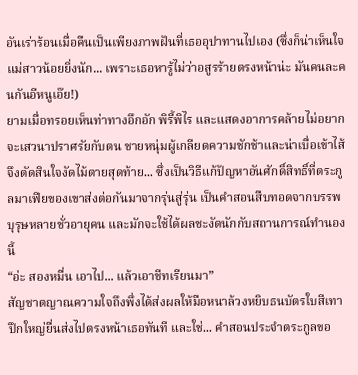อันเร่าร้อนเมื่อคืนเป็นเพียงภาพฝันที่เธออุปาทานไปเอง (ซึ่งก็น่าเห็นใจแม่สาวน้อยยิ่งนัก... เพราะเธอหารู้ไม่ว่าอสูรร้ายตรงหน้าน่ะ มันคนละคนกันอีหนูเอ๊ย!)
ยามเมื่อทรอยเห็นท่าทางอึกอัก พิรี้พิไร และแสดงอาการคล้ายไม่อยากจะเสวนาปราศรัยกับตน ชายหนุ่มผู้เกลียดความชักช้าและน่าเบื่อเข้าไส้จึงตัดสินใจงัดไม้ตายสุดท้าย... ซึ่งเป็นวิธีแก้ปัญหาอันศักดิ์สิทธิ์ที่ตระกูลมาเฟียของเขาส่งต่อกันมาจากรุ่นสู่รุ่น เป็นคำสอนสืบทอดจากบรรพบุรุษหลายชั่วอายุคน และมักจะใช้ได้ผลชะงัดนักกับสถานการณ์ทำนองนี้
“อ่ะ สองหมื่น เอาไป... แล้วเอาชีทเรียนมา”
สัญชาตญาณความใจถึงพึ่งได้ส่งผลให้มือหนาล้วงหยิบธนบัตรใบสีเทาปึกใหญ่ยื่นส่งไปตรงหน้าเธอทันที และใช่... คำสอนประจำตระกูลขอ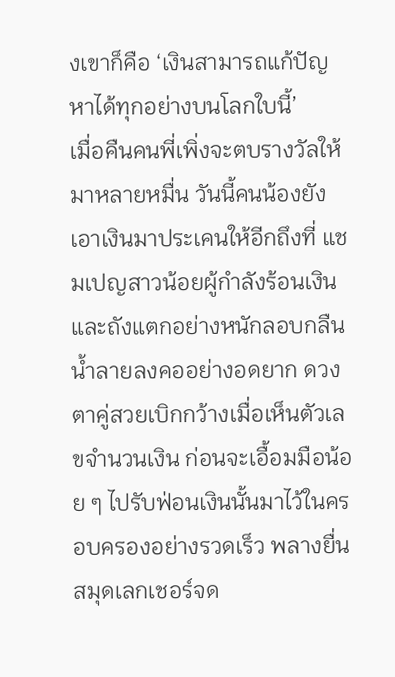งเขาก็คือ ‘เงินสามารถแก้ปัญหาได้ทุกอย่างบนโลกใบนี้’
เมื่อคืนคนพี่เพิ่งจะตบรางวัลให้มาหลายหมื่น วันนี้คนน้องยังเอาเงินมาประเคนให้อีกถึงที่ แชมเปญสาวน้อยผู้กำลังร้อนเงินและถังแตกอย่างหนักลอบกลืนน้ำลายลงคออย่างอดยาก ดวงตาคู่สวยเบิกกว้างเมื่อเห็นตัวเลขจำนวนเงิน ก่อนจะเอื้อมมือน้อย ๆ ไปรับฟ่อนเงินนั้นมาไว้ในครอบครองอย่างรวดเร็ว พลางยื่นสมุดเลกเชอร์จด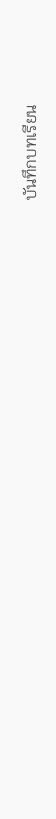บันทึกบทเรียน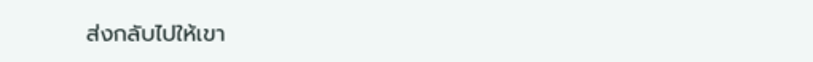ส่งกลับไปให้เขา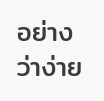อย่างว่าง่าย